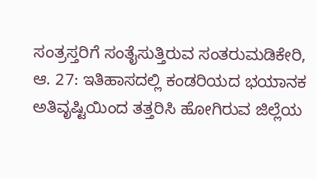ಸಂತ್ರಸ್ತರಿಗೆ ಸಂತೈಸುತ್ತಿರುವ ಸಂತರುಮಡಿಕೇರಿ, ಆ. 27: ಇತಿಹಾಸದಲ್ಲಿ ಕಂಡರಿಯದ ಭಯಾನಕ ಅತಿವೃಷ್ಟಿಯಿಂದ ತತ್ತರಿಸಿ ಹೋಗಿರುವ ಜಿಲ್ಲೆಯ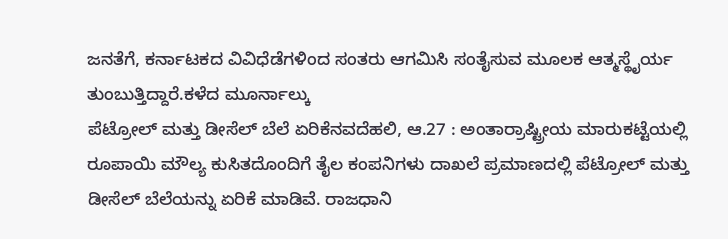ಜನತೆಗೆ, ಕರ್ನಾಟಕದ ವಿವಿಧೆಡೆಗಳಿಂದ ಸಂತರು ಆಗಮಿಸಿ ಸಂತೈಸುವ ಮೂಲಕ ಆತ್ಮಸ್ಥೈರ್ಯ ತುಂಬುತ್ತಿದ್ದಾರೆ.ಕಳೆದ ಮೂರ್ನಾಲ್ಕು
ಪೆಟ್ರೋಲ್ ಮತ್ತು ಡೀಸೆಲ್ ಬೆಲೆ ಏರಿಕೆನವದೆಹಲಿ, ಆ.27 : ಅಂತಾರ್ರಾಷ್ಟ್ರೀಯ ಮಾರುಕಟ್ಟೆಯಲ್ಲಿ ರೂಪಾಯಿ ಮೌಲ್ಯ ಕುಸಿತದೊಂದಿಗೆ ತೈಲ ಕಂಪನಿಗಳು ದಾಖಲೆ ಪ್ರಮಾಣದಲ್ಲಿ ಪೆಟ್ರೋಲ್ ಮತ್ತು ಡೀಸೆಲ್ ಬೆಲೆಯನ್ನು ಏರಿಕೆ ಮಾಡಿವೆ. ರಾಜಧಾನಿ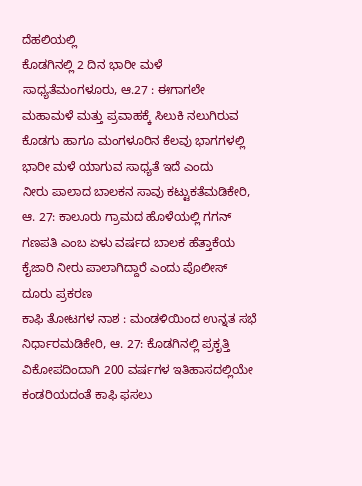ದೆಹಲಿಯಲ್ಲಿ
ಕೊಡಗಿನಲ್ಲಿ 2 ದಿನ ಭಾರೀ ಮಳೆ ಸಾಧ್ಯತೆಮಂಗಳೂರು, ಆ.27 : ಈಗಾಗಲೇ ಮಹಾಮಳೆ ಮತ್ತು ಪ್ರವಾಹಕ್ಕೆ ಸಿಲುಕಿ ನಲುಗಿರುವ ಕೊಡಗು ಹಾಗೂ ಮಂಗಳೂರಿನ ಕೆಲವು ಭಾಗಗಳಲ್ಲಿ ಭಾರೀ ಮಳೆ ಯಾಗುವ ಸಾಧ್ಯತೆ ಇದೆ ಎಂದು
ನೀರು ಪಾಲಾದ ಬಾಲಕನ ಸಾವು ಕಟ್ಟುಕತೆಮಡಿಕೇರಿ, ಆ. 27: ಕಾಲೂರು ಗ್ರಾಮದ ಹೊಳೆಯಲ್ಲಿ ಗಗನ್ ಗಣಪತಿ ಎಂಬ ಏಳು ವರ್ಷದ ಬಾಲಕ ಹೆತ್ತಾಕೆಯ ಕೈಜಾರಿ ನೀರು ಪಾಲಾಗಿದ್ದಾರೆ ಎಂದು ಪೊಲೀಸ್ ದೂರು ಪ್ರಕರಣ
ಕಾಫಿ ತೋಟಗಳ ನಾಶ : ಮಂಡಳಿಯಿಂದ ಉನ್ನತ ಸಭೆ ನಿರ್ಧಾರಮಡಿಕೇರಿ, ಆ. 27: ಕೊಡಗಿನಲ್ಲಿ ಪ್ರಕೃತ್ತಿ ವಿಕೋಪದಿಂದಾಗಿ 200 ವರ್ಷಗಳ ಇತಿಹಾಸದಲ್ಲಿಯೇ ಕಂಡರಿಯದಂತೆ ಕಾಫಿ ಫಸಲು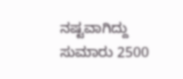ನಷ್ಟವಾಗಿದ್ದು ಸುಮಾರು 2500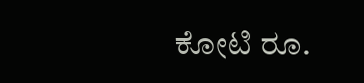ಕೋಟಿ ರೂ.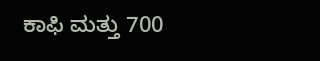ಕಾಫಿ ಮತ್ತು 700